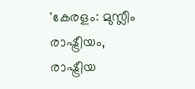'കേരളം: മുസ്ലീം രാഷ്ട്രീയം, രാഷ്ട്രീയ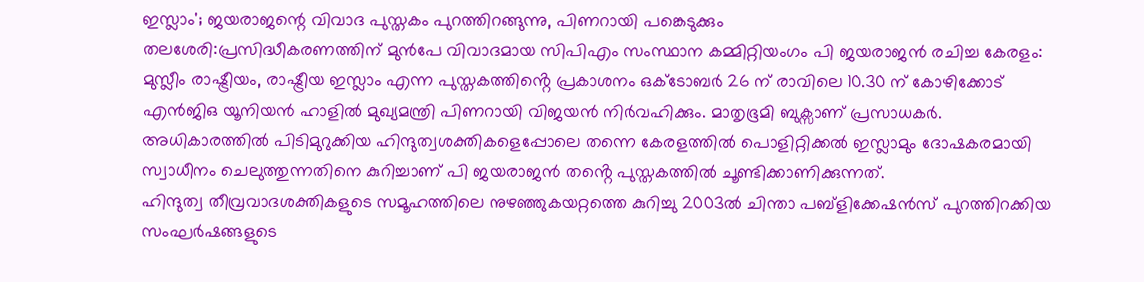ഇസ്ലാം'; ജയരാജന്റെ വിവാദ പുസ്തകം പുറത്തിറങ്ങുന്നു, പിണറായി പങ്കെടുക്കും
തലശേരി:പ്രസിദ്ധീകരണത്തിന് മുൻപേ വിവാദമായ സിപിഎം സംസ്ഥാന കമ്മിറ്റിയംഗം പി ജയരാജൻ രചിച്ച കേരളം: മുസ്ലീം രാഷ്ട്രീയം, രാഷ്ട്രീയ ഇസ്ലാം എന്ന പുസ്തകത്തിൻ്റെ പ്രകാശനം ഒക്ടോബർ 26 ന് രാവിലെ 10.30 ന് കോഴിക്കോട് എൻജിഒ യൂനിയൻ ഹാളിൽ മുഖ്യമന്ത്രി പിണറായി വിജയൻ നിർവഹിക്കും. മാതൃഭൂമി ബുക്സാണ് പ്രസാധകർ. അധികാരത്തിൽ പിടിമുറുക്കിയ ഹിന്ദുത്വശക്തികളെപ്പോലെ തന്നെ കേരളത്തിൽ പൊളിറ്റിക്കൽ ഇസ്ലാമും ദോഷകരമായി സ്വാധീനം ചെലുത്തുന്നതിനെ കുറിച്ചാണ് പി ജയരാജൻ തൻ്റെ പുസ്തകത്തിൽ ചൂണ്ടിക്കാണിക്കുന്നത്.
ഹിന്ദുത്വ തീവ്രവാദശക്തികളുടെ സമൂഹത്തിലെ നുഴഞ്ഞുകയറ്റത്തെ കുറിച്ചു 2003ൽ ചിന്താ പബ്ളിക്കേഷൻസ് പുറത്തിറക്കിയ സംഘർഷങ്ങളുടെ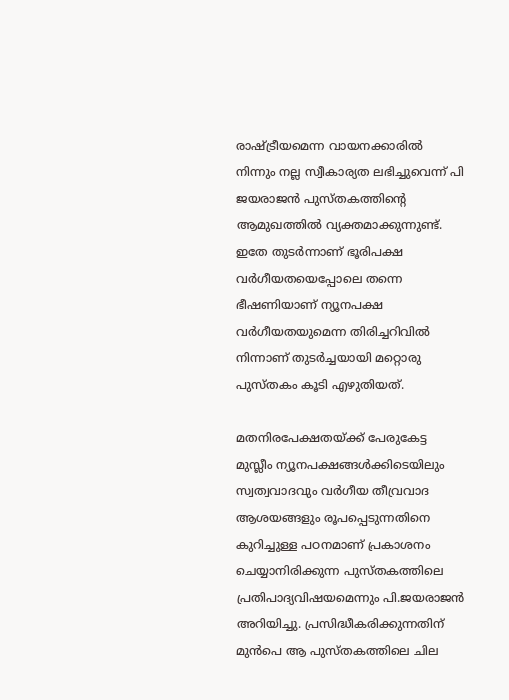രാഷ്ട്രീയമെന്ന വായനക്കാരിൽ നിന്നും നല്ല സ്വീകാര്യത ലഭിച്ചുവെന്ന് പി ജയരാജൻ പുസ്തകത്തിന്റെ ആമുഖത്തിൽ വ്യക്തമാക്കുന്നുണ്ട്. ഇതേ തുടർന്നാണ് ഭൂരിപക്ഷ വർഗീയതയെപ്പോലെ തന്നെ ഭീഷണിയാണ് ന്യൂനപക്ഷ വർഗീയതയുമെന്ന തിരിച്ചറിവിൽ നിന്നാണ് തുടർച്ചയായി മറ്റൊരു പുസ്തകം കൂടി എഴുതിയത്.

മതനിരപേക്ഷതയ്ക്ക് പേരുകേട്ട മുസ്ലീം ന്യൂനപക്ഷങ്ങൾക്കിടെയിലും സ്വത്വവാദവും വർഗീയ തീവ്രവാദ ആശയങ്ങളും രൂപപ്പെടുന്നതിനെ കുറിച്ചുള്ള പഠനമാണ് പ്രകാശനം ചെയ്യാനിരിക്കുന്ന പുസ്തകത്തിലെ പ്രതിപാദ്യവിഷയമെന്നും പി.ജയരാജൻ അറിയിച്ചു. പ്രസിദ്ധീകരിക്കുന്നതിന് മുൻപെ ആ പുസ്തകത്തിലെ ചില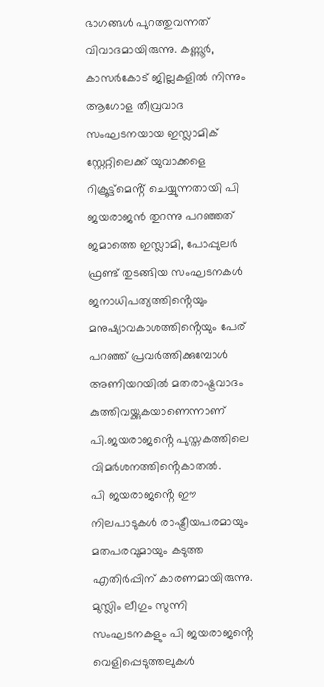ഭാഗങ്ങൾ പുറത്തുവന്നത് വിവാദമായിരുന്നു. കണ്ണൂർ, കാസർകോട് ജില്ലകളിൽ നിന്നും ആഗോള തീവ്രവാദ സംഘടനയായ ഇസ്ലാമിക് സ്റ്റേറ്റിലെക്ക് യുവാക്കളെ റിക്രൂട്ട്മെൻ്റ് ചെയ്യുന്നതായി പി ജയരാജൻ തുറന്നു പറഞ്ഞത് ജമാത്തെ ഇസ്ലാമി, പോപ്പുലർ ഫ്രണ്ട് തുടങ്ങിയ സംഘടനകൾ ജനാധിപത്യത്തിൻ്റെയും മനുഷ്യാവകാശത്തിൻ്റെയും പേര് പറഞ്ഞ് പ്രവർത്തിക്കുമ്പോൾ അണിയറയിൽ മതരാഷ്ട്രവാദം കുത്തിവയ്ക്കുകയാണെന്നാണ് പി.ജയരാജൻ്റെ പുസ്തകത്തിലെ വിമർശനത്തിൻ്റെകാതൽ.
പി ജയരാജൻ്റെ ഈ നിലപാടുകൾ രാഷ്ട്രീയപരമായും മതപരവുമായും കടുത്ത എതിർപ്പിന് കാരണമായിരുന്നു. മുസ്ലിം ലീഗും സുന്നി സംഘടനകളും പി ജയരാജൻ്റെ വെളിപ്പെടുത്തലുകൾ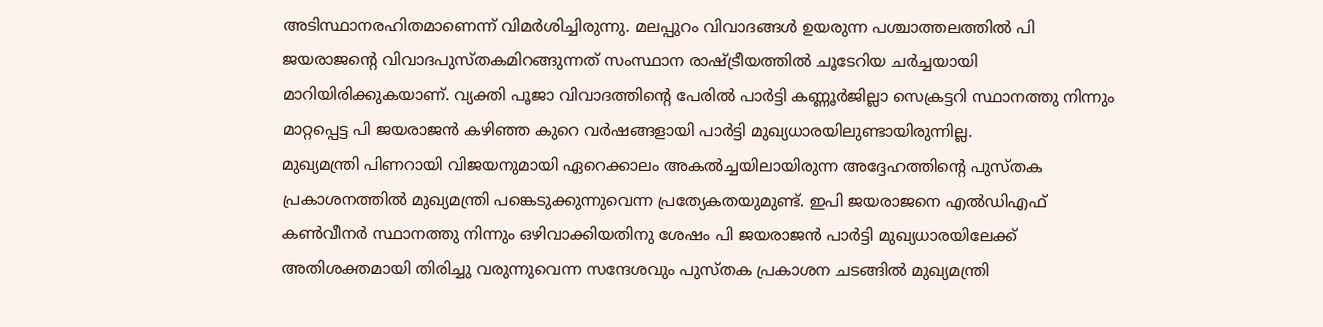അടിസ്ഥാനരഹിതമാണെന്ന് വിമർശിച്ചിരുന്നു. മലപ്പുറം വിവാദങ്ങൾ ഉയരുന്ന പശ്ചാത്തലത്തിൽ പി ജയരാജൻ്റെ വിവാദപുസ്തകമിറങ്ങുന്നത് സംസ്ഥാന രാഷ്ട്രീയത്തിൽ ചൂടേറിയ ചർച്ചയായി മാറിയിരിക്കുകയാണ്. വ്യക്തി പൂജാ വിവാദത്തിൻ്റെ പേരിൽ പാർട്ടി കണ്ണൂർജില്ലാ സെക്രട്ടറി സ്ഥാനത്തു നിന്നും മാറ്റപ്പെട്ട പി ജയരാജൻ കഴിഞ്ഞ കുറെ വർഷങ്ങളായി പാർട്ടി മുഖ്യധാരയിലുണ്ടായിരുന്നില്ല.
മുഖ്യമന്ത്രി പിണറായി വിജയനുമായി ഏറെക്കാലം അകൽച്ചയിലായിരുന്ന അദ്ദേഹത്തിൻ്റെ പുസ്തക പ്രകാശനത്തിൽ മുഖ്യമന്ത്രി പങ്കെടുക്കുന്നുവെന്ന പ്രത്യേകതയുമുണ്ട്. ഇപി ജയരാജനെ എൽഡിഎഫ് കൺവീനർ സ്ഥാനത്തു നിന്നും ഒഴിവാക്കിയതിനു ശേഷം പി ജയരാജൻ പാർട്ടി മുഖ്യധാരയിലേക്ക് അതിശക്തമായി തിരിച്ചു വരുന്നുവെന്ന സന്ദേശവും പുസ്തക പ്രകാശന ചടങ്ങിൽ മുഖ്യമന്ത്രി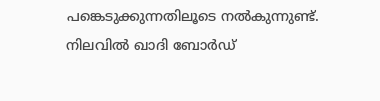പങ്കെടുക്കുന്നതിലൂടെ നൽകുന്നുണ്ട്.
നിലവിൽ ഖാദി ബോർഡ്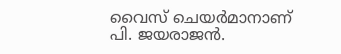വൈസ് ചെയർമാനാണ് പി. ജയരാജൻ.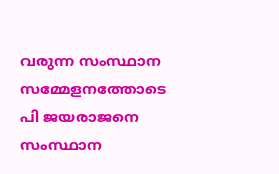വരുന്ന സംസ്ഥാന സമ്മേളനത്തോടെ പി ജയരാജനെ സംസ്ഥാന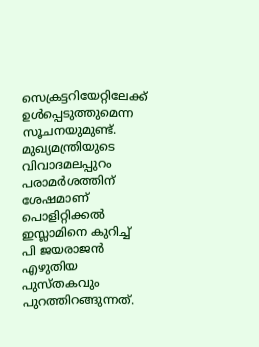സെക്രട്ടറിയേറ്റിലേക്ക് ഉൾപ്പെടുത്തുമെന്ന സൂചനയുമുണ്ട്. മുഖ്യമന്ത്രിയുടെ വിവാദമലപ്പുറം പരാമർശത്തിന് ശേഷമാണ് പൊളിറ്റിക്കൽ ഇസ്ലാമിനെ കുറിച്ച് പി ജയരാജൻ എഴുതിയ പുസ്തകവും പുറത്തിറങ്ങുന്നത്.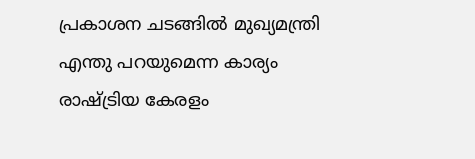പ്രകാശന ചടങ്ങിൽ മുഖ്യമന്ത്രി എന്തു പറയുമെന്ന കാര്യം രാഷ്ട്രിയ കേരളം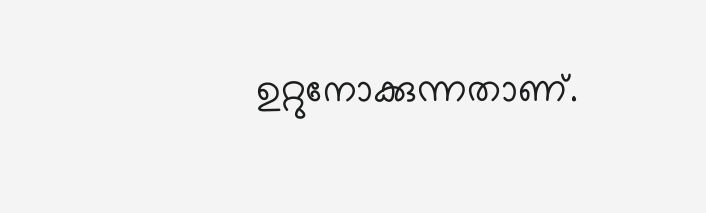ഉറ്റുനോക്കുന്നതാണ്.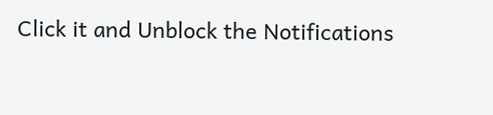Click it and Unblock the Notifications